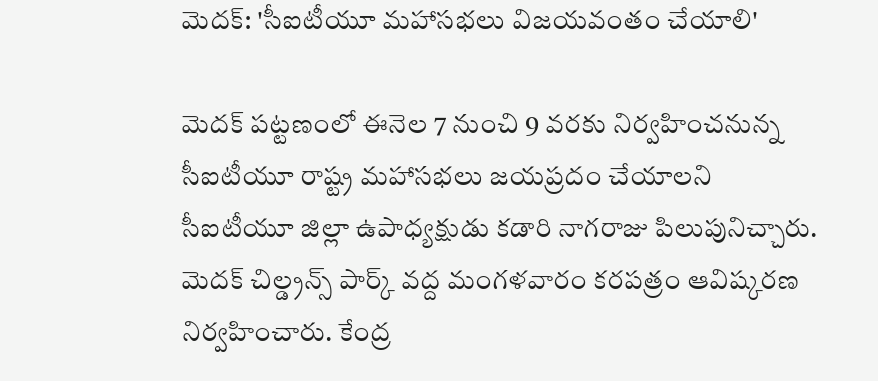మెదక్: 'సీఐటీయూ మహాసభలు విజయవంతం చేయాలి'

మెదక్ పట్టణంలో ఈనెల 7 నుంచి 9 వరకు నిర్వహించనున్న సీఐటీయూ రాష్ట్ర మహాసభలు జయప్రదం చేయాలని సీఐటీయూ జిల్లా ఉపాధ్యక్షుడు కడారి నాగరాజు పిలుపునిచ్చారు. మెదక్ చిల్డ్రన్స్ పార్క్ వద్ద మంగళవారం కరపత్రం ఆవిష్కరణ నిర్వహించారు. కేంద్ర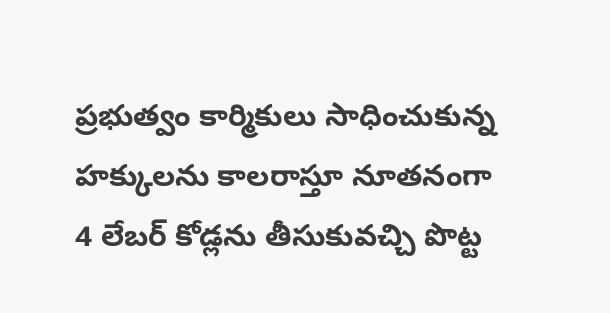ప్రభుత్వం కార్మికులు సాధించుకున్న హక్కులను కాలరాస్తూ నూతనంగా 4 లేబర్ కోడ్లను తీసుకువచ్చి పొట్ట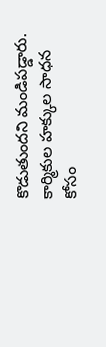కొడుతుందని మండిపడ్డారు. కార్మికుల హక్కుల సాధన కోసం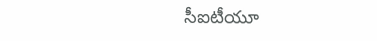సీఐటీయూ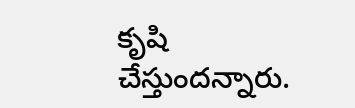కృషి చేస్తుందన్నారు.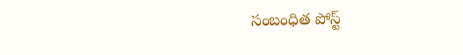సంబంధిత పోస్ట్